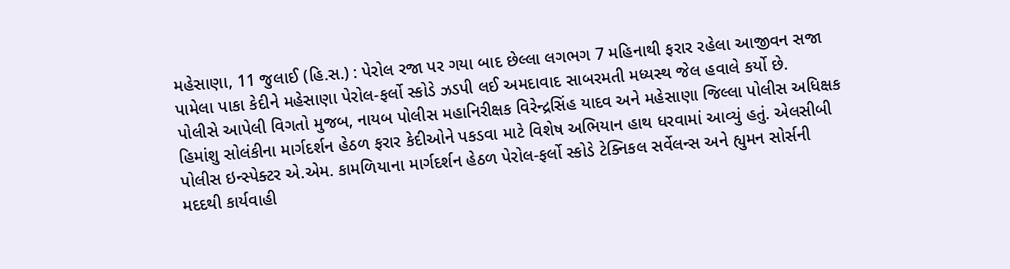મહેસાણા, 11 જુલાઈ (હિ.સ.) : પેરોલ રજા પર ગયા બાદ છેલ્લા લગભગ 7 મહિનાથી ફરાર રહેલા આજીવન સજા પામેલા પાકા કેદીને મહેસાણા પેરોલ-ફર્લો સ્કોડે ઝડપી લઈ અમદાવાદ સાબરમતી મધ્યસ્થ જેલ હવાલે કર્યો છે.
પોલીસે આપેલી વિગતો મુજબ, નાયબ પોલીસ મહાનિરીક્ષક વિરેન્દ્રસિંહ યાદવ અને મહેસાણા જિલ્લા પોલીસ અધિક્ષક હિમાંશુ સોલંકીના માર્ગદર્શન હેઠળ ફરાર કેદીઓને પકડવા માટે વિશેષ અભિયાન હાથ ધરવામાં આવ્યું હતું. એલસીબી પોલીસ ઇન્સ્પેક્ટર એ.એમ. કામળિયાના માર્ગદર્શન હેઠળ પેરોલ-ફર્લો સ્કોડે ટેક્નિકલ સર્વેલન્સ અને હ્યુમન સોર્સની મદદથી કાર્યવાહી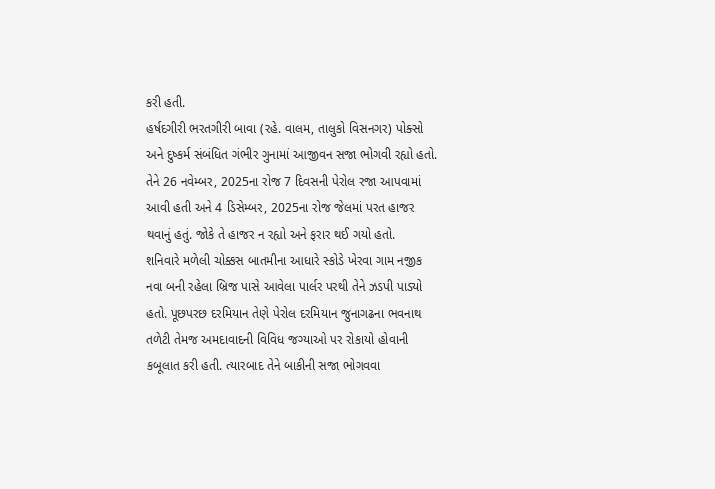કરી હતી.
હર્ષદગીરી ભરતગીરી બાવા (રહે. વાલમ, તાલુકો વિસનગર) પોક્સો અને દુષ્કર્મ સંબંધિત ગંભીર ગુનામાં આજીવન સજા ભોગવી રહ્યો હતો. તેને 26 નવેમ્બર, 2025ના રોજ 7 દિવસની પેરોલ રજા આપવામાં આવી હતી અને 4 ડિસેમ્બર, 2025ના રોજ જેલમાં પરત હાજર થવાનું હતું. જોકે તે હાજર ન રહ્યો અને ફરાર થઈ ગયો હતો.
શનિવારે મળેલી ચોક્કસ બાતમીના આધારે સ્કોડે ખેરવા ગામ નજીક નવા બની રહેલા બ્રિજ પાસે આવેલા પાર્લર પરથી તેને ઝડપી પાડ્યો હતો. પૂછપરછ દરમિયાન તેણે પેરોલ દરમિયાન જુનાગઢના ભવનાથ તળેટી તેમજ અમદાવાદની વિવિધ જગ્યાઓ પર રોકાયો હોવાની કબૂલાત કરી હતી. ત્યારબાદ તેને બાકીની સજા ભોગવવા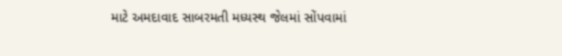માટે અમદાવાદ સાબરમતી મધ્યસ્થ જેલમાં સોંપવામાં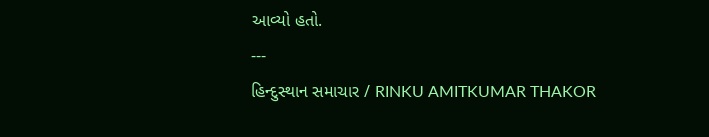આવ્યો હતો.
---
હિન્દુસ્થાન સમાચાર / RINKU AMITKUMAR THAKOR